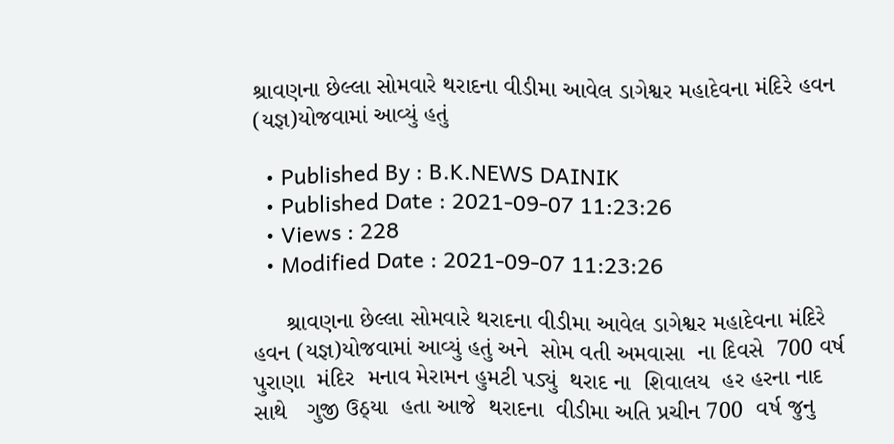શ્રાવણના છેલ્લા સોમવારે થરાદના વીડીમા આવેલ ડાગેશ્વર મહાદેવના મંદિરે હવન (યજ્ઞ)યોજવામાં આવ્યું હતું

  • Published By : B.K.NEWS DAINIK
  • Published Date : 2021-09-07 11:23:26
  • Views : 228
  • Modified Date : 2021-09-07 11:23:26

     શ્રાવણના છેલ્લા સોમવારે થરાદના વીડીમા આવેલ ડાગેશ્વર મહાદેવના મંદિરે હવન (યજ્ઞ)યોજવામાં આવ્યું હતું અને  સોમ વતી અમવાસા  ના દિવસે  700 વર્ષ  પુરાણા  મંદિર  મનાવ મેરામન હુમટી પડ્યું  થરાદ ના  શિવાલય  હર હરના નાદ સાથે   ગુજી ઉઠ્યા  હતા આજે  થરાદના  વીડીમા અતિ પ્રચીન 700  વર્ષ જુનુ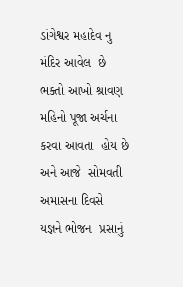ડાંગેશ્વર મહાદેવ નુ  મંદિર આવેલ  છે ભક્તો આખો શ્રાવણ  મહિનો પૂજા અર્ચના કરવા આવતા  હોય છે  અને આજે  સોમવતી અમાસના દિવસે  યજ્ઞને ભોજન  પ્રસાનું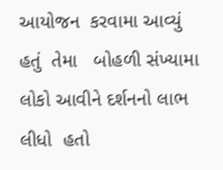આયોજન  કરવામા આવ્યું હતું  તેમા   બોહળી સંખ્યામા લોકો આવીને દર્શનનો લાભ લીધો  હતો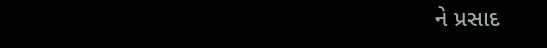ને પ્રસાદ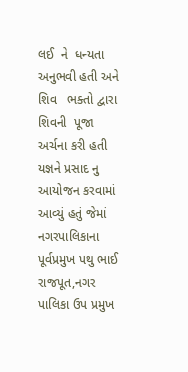લઈ  ને  ધન્યતા અનુભવી હતી અને શિવ   ભક્તો દ્વારા   શિવની  પૂજા અર્ચના કરી હતી  યજ્ઞને પ્રસાદ નુ આયોજન કરવામાં આવ્યું હતું જેમાં   નગરપાલિકાના  પૂર્વપ્રમુખ પથુ ભાઈ રાજપૂત,નગર પાલિકા ઉપ પ્રમુખ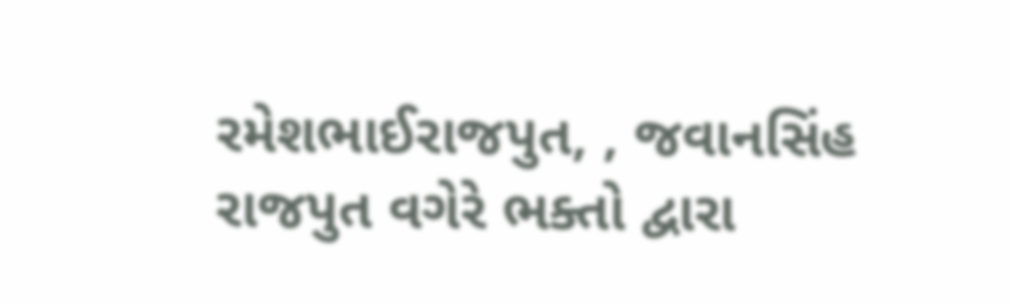રમેશભાઈરાજપુત, , જવાનસિંહ રાજપુત વગેરે ભક્તો દ્વારા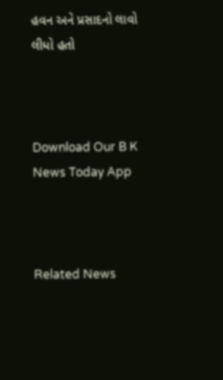હવન અને પ્રસાદનો લાવો લીધો હતો



Download Our B K News Today App



Related News